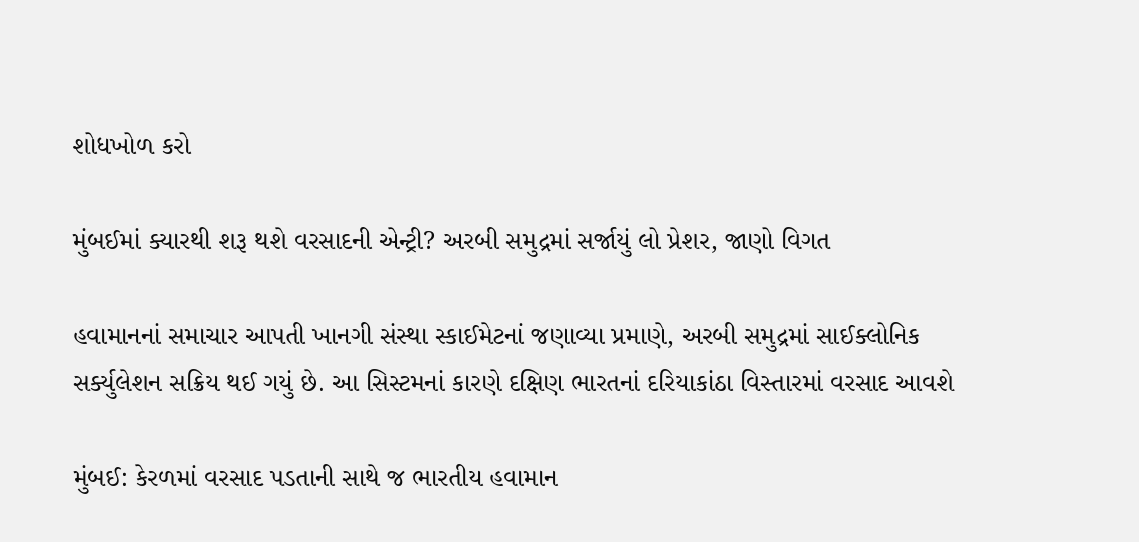શોધખોળ કરો

મુંબઈમાં ક્યારથી શરૂ થશે વરસાદની એન્ટ્રી? અરબી સમુદ્રમાં સર્જાયું લો પ્રેશર, જાણો વિગત

હવામાનનાં સમાચાર આપતી ખાનગી સંસ્થા સ્કાઈમેટનાં જણાવ્યા પ્રમાણે, અરબી સમુદ્રમાં સાઈક્લોનિક સર્ક્યુલેશન સક્રિય થઈ ગયું છે. આ સિસ્ટમનાં કારણે દક્ષિણ ભારતનાં દરિયાકાંઠા વિસ્તારમાં વરસાદ આવશે

મુંબઈ: કેરળમાં વરસાદ પડતાની સાથે જ ભારતીય હવામાન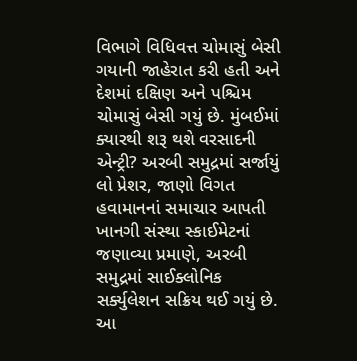વિભાગે વિધિવત્ત ચોમાસું બેસી ગયાની જાહેરાત કરી હતી અને દેશમાં દક્ષિણ અને પશ્ચિમ ચોમાસું બેસી ગયું છે. મુંબઈમાં ક્યારથી શરૂ થશે વરસાદની એન્ટ્રી? અરબી સમુદ્રમાં સર્જાયું લો પ્રેશર, જાણો વિગત હવામાનનાં સમાચાર આપતી ખાનગી સંસ્થા સ્કાઈમેટનાં જણાવ્યા પ્રમાણે, અરબી સમુદ્રમાં સાઈક્લોનિક સર્ક્યુલેશન સક્રિય થઈ ગયું છે. આ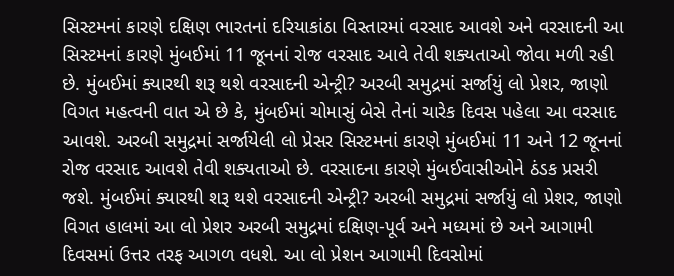સિસ્ટમનાં કારણે દક્ષિણ ભારતનાં દરિયાકાંઠા વિસ્તારમાં વરસાદ આવશે અને વરસાદની આ સિસ્ટમનાં કારણે મુંબઈમાં 11 જૂનનાં રોજ વરસાદ આવે તેવી શક્યતાઓ જોવા મળી રહી છે. મુંબઈમાં ક્યારથી શરૂ થશે વરસાદની એન્ટ્રી? અરબી સમુદ્રમાં સર્જાયું લો પ્રેશર, જાણો વિગત મહત્વની વાત એ છે કે, મુંબઈમાં ચોમાસું બેસે તેનાં ચારેક દિવસ પહેલા આ વરસાદ આવશે. અરબી સમુદ્રમાં સર્જાયેલી લો પ્રેસર સિસ્ટમનાં કારણે મુંબઈમાં 11 અને 12 જૂનનાં રોજ વરસાદ આવશે તેવી શક્યતાઓ છે. વરસાદના કારણે મુંબઈવાસીઓને ઠંડક પ્રસરી જશે. મુંબઈમાં ક્યારથી શરૂ થશે વરસાદની એન્ટ્રી? અરબી સમુદ્રમાં સર્જાયું લો પ્રેશર, જાણો વિગત હાલમાં આ લો પ્રેશર અરબી સમુદ્રમાં દક્ષિણ-પૂર્વ અને મધ્યમાં છે અને આગામી દિવસમાં ઉત્તર તરફ આગળ વધશે. આ લો પ્રેશન આગામી દિવસોમાં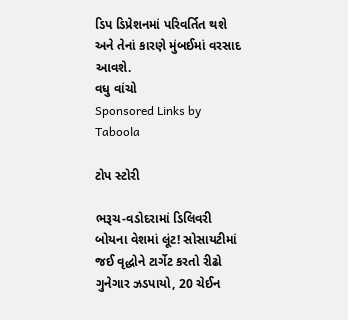ડિપ ડિપ્રેશનમાં પરિવર્તિત થશે અને તેનાં કારણે મુંબઈમાં વરસાદ આવશે.
વધુ વાંચો
Sponsored Links by Taboola

ટોપ સ્ટોરી

ભરૂચ-વડોદરામાં ડિલિવરી બોયના વેશમાં લૂંટ! સોસાયટીમાં જઈ વૃદ્ધોને ટાર્ગેટ કરતો રીઢો ગુનેગાર ઝડપાયો, 20 ચેઈન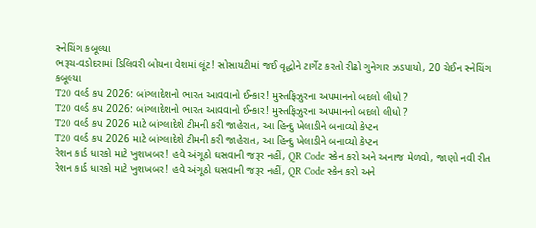સ્નેચિંગ કબૂલ્યા
ભરૂચ-વડોદરામાં ડિલિવરી બોયના વેશમાં લૂંટ! સોસાયટીમાં જઈ વૃદ્ધોને ટાર્ગેટ કરતો રીઢો ગુનેગાર ઝડપાયો, 20 ચેઈન સ્નેચિંગ કબૂલ્યા
T20 વર્લ્ડ કપ 2026: બાંગ્લાદેશનો ભારત આવવાનો ઈન્કાર! મુસ્તફિઝુરના અપમાનનો બદલો લીધો ?
T20 વર્લ્ડ કપ 2026: બાંગ્લાદેશનો ભારત આવવાનો ઈન્કાર! મુસ્તફિઝુરના અપમાનનો બદલો લીધો ?
T20 વર્લ્ડ કપ 2026 માટે બાંગ્લાદેશે ટીમની કરી જાહેરાત, આ હિન્દુ ખેલાડીને બનાવ્યો કેપ્ટન
T20 વર્લ્ડ કપ 2026 માટે બાંગ્લાદેશે ટીમની કરી જાહેરાત, આ હિન્દુ ખેલાડીને બનાવ્યો કેપ્ટન
રેશન કાર્ડ ધારકો માટે ખુશખબર! હવે અંગૂઠો ઘસવાની જરૂર નહીં, QR Code સ્કેન કરો અને અનાજ મેળવો, જાણો નવી રીત
રેશન કાર્ડ ધારકો માટે ખુશખબર! હવે અંગૂઠો ઘસવાની જરૂર નહીં, QR Code સ્કેન કરો અને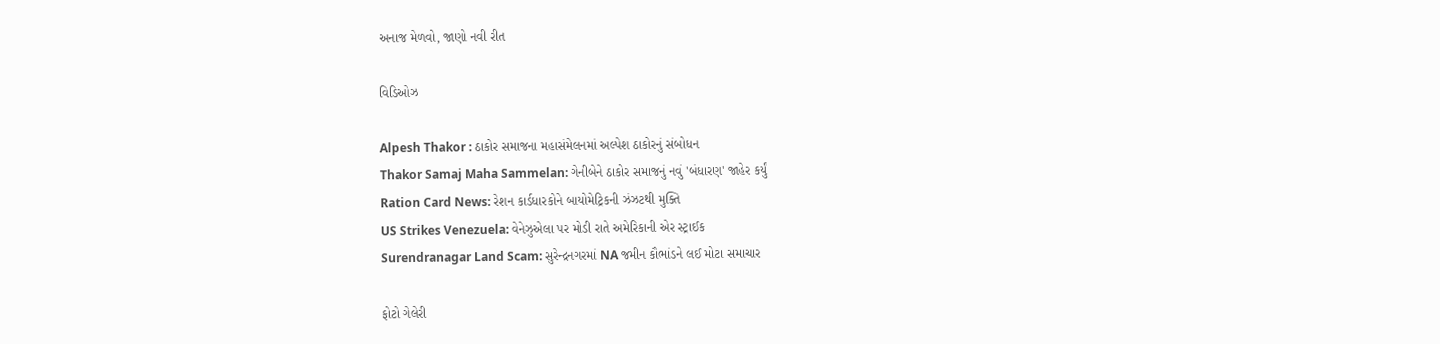અનાજ મેળવો, જાણો નવી રીત

વિડિઓઝ

Alpesh Thakor : ઠાકોર સમાજના મહાસંમેલનમાં અલ્પેશ ઠાકોરનું સંબોધન
Thakor Samaj Maha Sammelan: ગેનીબેને ઠાકોર સમાજનું નવું 'બંધારણ' જાહેર કર્યું
Ration Card News: રેશન કાર્ડધારકોને બાયોમેટ્રિકની ઝંઝટથી મુક્તિ
US Strikes Venezuela: વેનેઝુએલા પર મોડી રાતે અમેરિકાની એર સ્ટ્રાઈક
Surendranagar Land Scam: સુરેન્દ્રનગરમાં NA જમીન કૌભાંડને લઈ મોટા સમાચાર

ફોટો ગેલેરી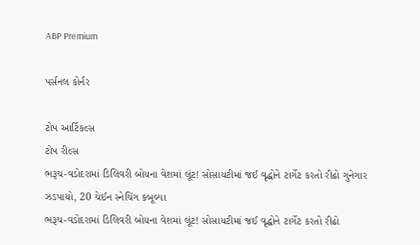ABP Premium

પર્સનલ કોર્નર

ટોપ આર્ટિકલ્સ
ટોપ રીલ્સ
ભરૂચ-વડોદરામાં ડિલિવરી બોયના વેશમાં લૂંટ! સોસાયટીમાં જઈ વૃદ્ધોને ટાર્ગેટ કરતો રીઢો ગુનેગાર ઝડપાયો, 20 ચેઈન સ્નેચિંગ કબૂલ્યા
ભરૂચ-વડોદરામાં ડિલિવરી બોયના વેશમાં લૂંટ! સોસાયટીમાં જઈ વૃદ્ધોને ટાર્ગેટ કરતો રીઢો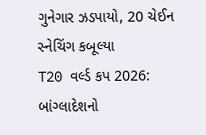ગુનેગાર ઝડપાયો, 20 ચેઈન સ્નેચિંગ કબૂલ્યા
T20 વર્લ્ડ કપ 2026: બાંગ્લાદેશનો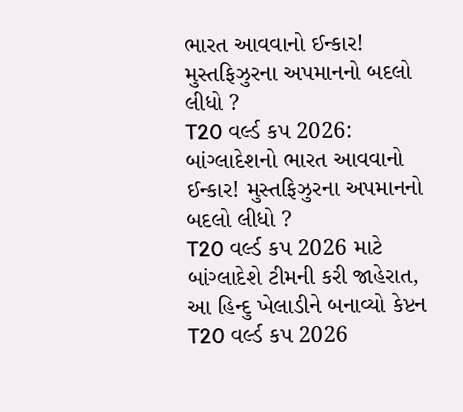ભારત આવવાનો ઈન્કાર! મુસ્તફિઝુરના અપમાનનો બદલો લીધો ?
T20 વર્લ્ડ કપ 2026: બાંગ્લાદેશનો ભારત આવવાનો ઈન્કાર! મુસ્તફિઝુરના અપમાનનો બદલો લીધો ?
T20 વર્લ્ડ કપ 2026 માટે બાંગ્લાદેશે ટીમની કરી જાહેરાત, આ હિન્દુ ખેલાડીને બનાવ્યો કેપ્ટન
T20 વર્લ્ડ કપ 2026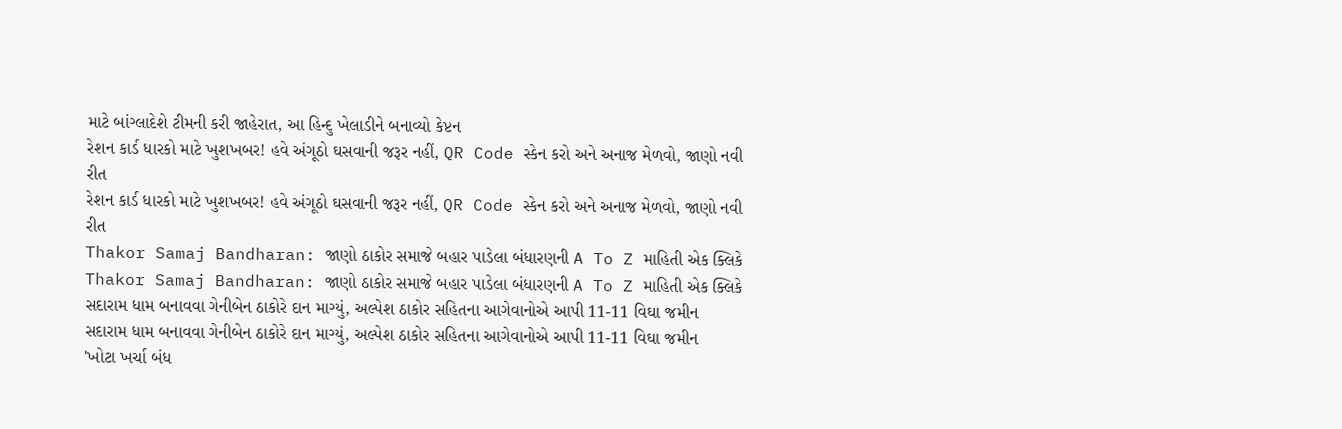માટે બાંગ્લાદેશે ટીમની કરી જાહેરાત, આ હિન્દુ ખેલાડીને બનાવ્યો કેપ્ટન
રેશન કાર્ડ ધારકો માટે ખુશખબર! હવે અંગૂઠો ઘસવાની જરૂર નહીં, QR Code સ્કેન કરો અને અનાજ મેળવો, જાણો નવી રીત
રેશન કાર્ડ ધારકો માટે ખુશખબર! હવે અંગૂઠો ઘસવાની જરૂર નહીં, QR Code સ્કેન કરો અને અનાજ મેળવો, જાણો નવી રીત
Thakor Samaj Bandharan: જાણો ઠાકોર સમાજે બહાર પાડેલા બંધારણની A To Z માહિતી એક ક્લિકે
Thakor Samaj Bandharan: જાણો ઠાકોર સમાજે બહાર પાડેલા બંધારણની A To Z માહિતી એક ક્લિકે
સદારામ ધામ બનાવવા ગેનીબેન ઠાકોરે દાન માગ્યું, અલ્પેશ ઠાકોર સહિતના આગેવાનોએ આપી 11-11 વિઘા જમીન
સદારામ ધામ બનાવવા ગેનીબેન ઠાકોરે દાન માગ્યું, અલ્પેશ ઠાકોર સહિતના આગેવાનોએ આપી 11-11 વિઘા જમીન
'ખોટા ખર્ચા બંધ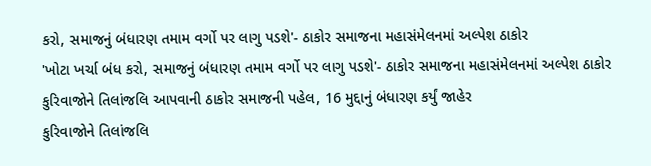કરો, સમાજનું બંધારણ તમામ વર્ગો પર લાગુ પડશે'- ઠાકોર સમાજના મહાસંમેલનમાં અલ્પેશ ઠાકોર
'ખોટા ખર્ચા બંધ કરો, સમાજનું બંધારણ તમામ વર્ગો પર લાગુ પડશે'- ઠાકોર સમાજના મહાસંમેલનમાં અલ્પેશ ઠાકોર
કુરિવાજોને તિલાંજલિ આપવાની ઠાકોર સમાજની પહેલ, 16 મુદ્દાનું બંધારણ કર્યું જાહેર
કુરિવાજોને તિલાંજલિ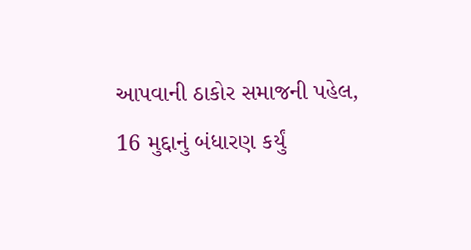આપવાની ઠાકોર સમાજની પહેલ, 16 મુદ્દાનું બંધારણ કર્યું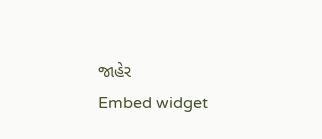જાહેર
Embed widget